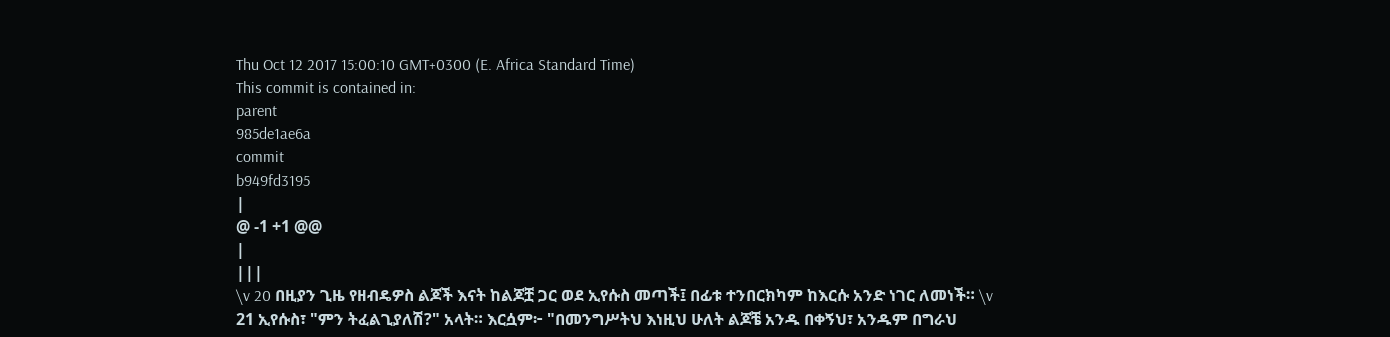Thu Oct 12 2017 15:00:10 GMT+0300 (E. Africa Standard Time)
This commit is contained in:
parent
985de1ae6a
commit
b949fd3195
|
@ -1 +1 @@
|
|||
\v 20 በዚያን ጊዜ የዘብዴዎስ ልጆች እናት ከልጆቿ ጋር ወደ ኢየሱስ መጣች፤ በፊቱ ተንበርክካም ከእርሱ አንድ ነገር ለመነች። \v 21 ኢየሱስ፣ "ምን ትፈልጊያለሽ?" አላት። እርሷም፦ "በመንግሥትህ እነዚህ ሁለት ልጆቼ አንዱ በቀኝህ፣ አንዱም በግራህ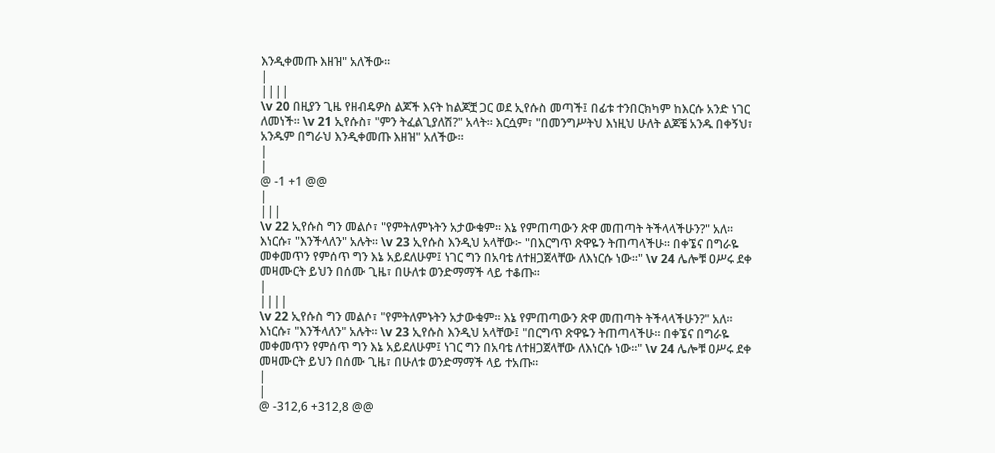እንዲቀመጡ እዘዝ" አለችው።
|
||||
\v 20 በዚያን ጊዜ የዘብዴዎስ ልጆች እናት ከልጆቿ ጋር ወደ ኢየሱስ መጣች፤ በፊቱ ተንበርክካም ከእርሱ አንድ ነገር ለመነች። \v 21 ኢየሱስ፣ "ምን ትፈልጊያለሽ?" አላት። እርሷም፣ "በመንግሥትህ እነዚህ ሁለት ልጆቼ አንዱ በቀኝህ፣ አንዱም በግራህ እንዲቀመጡ እዘዝ" አለችው።
|
|
@ -1 +1 @@
|
|||
\v 22 ኢየሱስ ግን መልሶ፣ "የምትለምኑትን አታውቁም። እኔ የምጠጣውን ጽዋ መጠጣት ትችላላችሁን?" አለ። እነርሱ፣ "እንችላለን" አሉት። \v 23 ኢየሱስ እንዲህ አላቸው፦ "በእርግጥ ጽዋዬን ትጠጣላችሁ። በቀኜና በግራዬ መቀመጥን የምሰጥ ግን እኔ አይደለሁም፤ ነገር ግን በአባቴ ለተዘጋጀላቸው ለእነርሱ ነው።" \v 24 ሌሎቹ ዐሥሩ ደቀ መዛሙርት ይህን በሰሙ ጊዜ፣ በሁለቱ ወንድማማች ላይ ተቆጡ።
|
||||
\v 22 ኢየሱስ ግን መልሶ፣ "የምትለምኑትን አታውቁም። እኔ የምጠጣውን ጽዋ መጠጣት ትችላላችሁን?" አለ። እነርሱ፣ "እንችላለን" አሉት። \v 23 ኢየሱስ እንዲህ አላቸው፤ "በርግጥ ጽዋዬን ትጠጣላችሁ። በቀኜና በግራዬ መቀመጥን የምሰጥ ግን እኔ አይደለሁም፤ ነገር ግን በአባቴ ለተዘጋጀላቸው ለእነርሱ ነው።" \v 24 ሌሎቹ ዐሥሩ ደቀ መዛሙርት ይህን በሰሙ ጊዜ፣ በሁለቱ ወንድማማች ላይ ተአጡ።
|
|
@ -312,6 +312,8 @@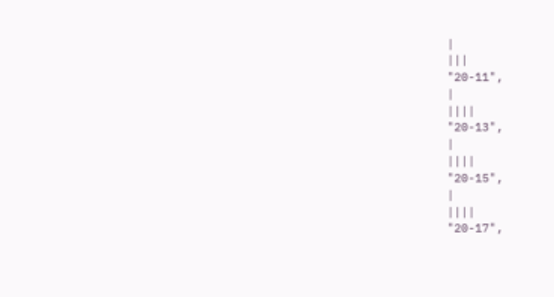|
|||
"20-11",
|
||||
"20-13",
|
||||
"20-15",
|
||||
"20-17",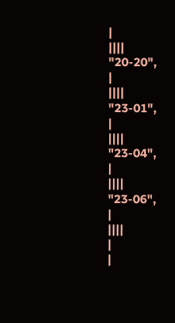|
||||
"20-20",
|
||||
"23-01",
|
||||
"23-04",
|
||||
"23-06",
|
||||
|
|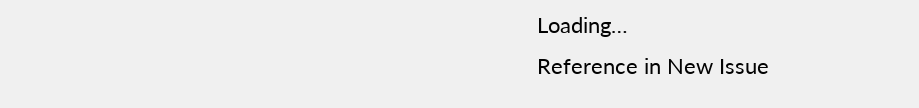Loading…
Reference in New Issue